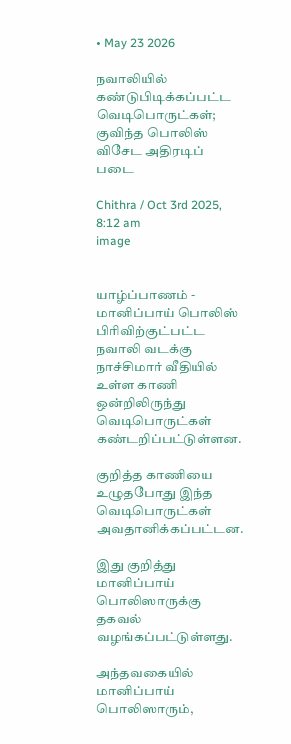• May 23 2026

நவாலியில் கண்டுபிடிக்கப்பட்ட வெடிபொருட்கள்; குவிந்த பொலிஸ் விசேட அதிரடிப் படை

Chithra / Oct 3rd 2025, 8:12 am
image


யாழ்ப்பாணம் - மானிப்பாய் பொலிஸ் பிரிவிற்குட்பட்ட நவாலி வடக்கு  நாச்சிமார் வீதியில் உள்ள காணி ஒன்றிலிருந்து வெடிபொருட்கள் கண்டறிப்பட்டுள்ளன.

குறித்த காணியை உழுதபோது இந்த வெடிபொருட்கள் அவதானிக்கப்பட்டன.

இது குறித்து மானிப்பாய் பொலிஸாருக்கு தகவல் வழங்கப்பட்டுள்ளது.

அந்தவகையில் மானிப்பாய் பொலிஸாரும்,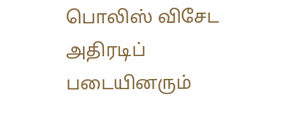பொலிஸ் விசேட அதிரடிப் படையினரும்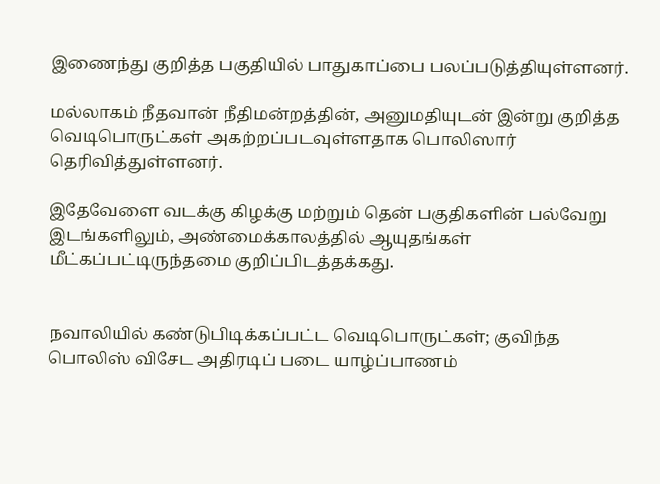இணைந்து குறித்த பகுதியில் பாதுகாப்பை பலப்படுத்தியுள்ளனர்.

மல்லாகம் நீதவான் நீதிமன்றத்தின், அனுமதியுடன் இன்று குறித்த வெடிபொருட்கள் அகற்றப்படவுள்ளதாக பொலிஸார் தெரிவித்துள்ளனர்.

இதேவேளை வடக்கு கிழக்கு மற்றும் தென் பகுதிகளின் பல்வேறு இடங்களிலும், அண்மைக்காலத்தில் ஆயுதங்கள் மீட்கப்பட்டிருந்தமை குறிப்பிடத்தக்கது.


நவாலியில் கண்டுபிடிக்கப்பட்ட வெடிபொருட்கள்; குவிந்த பொலிஸ் விசேட அதிரடிப் படை யாழ்ப்பாணம்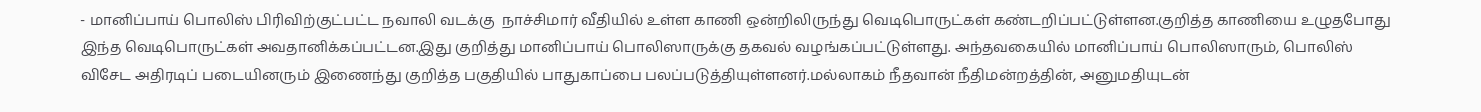- மானிப்பாய் பொலிஸ் பிரிவிற்குட்பட்ட நவாலி வடக்கு  நாச்சிமார் வீதியில் உள்ள காணி ஒன்றிலிருந்து வெடிபொருட்கள் கண்டறிப்பட்டுள்ளன.குறித்த காணியை உழுதபோது இந்த வெடிபொருட்கள் அவதானிக்கப்பட்டன.இது குறித்து மானிப்பாய் பொலிஸாருக்கு தகவல் வழங்கப்பட்டுள்ளது. அந்தவகையில் மானிப்பாய் பொலிஸாரும், பொலிஸ் விசேட அதிரடிப் படையினரும் இணைந்து குறித்த பகுதியில் பாதுகாப்பை பலப்படுத்தியுள்ளனர்.மல்லாகம் நீதவான் நீதிமன்றத்தின், அனுமதியுடன்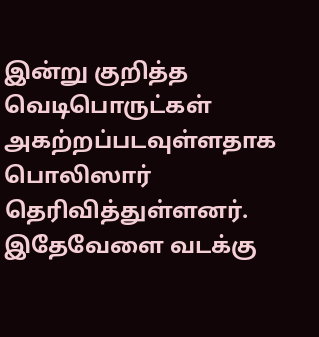இன்று குறித்த வெடிபொருட்கள் அகற்றப்படவுள்ளதாக பொலிஸார் தெரிவித்துள்ளனர். இதேவேளை வடக்கு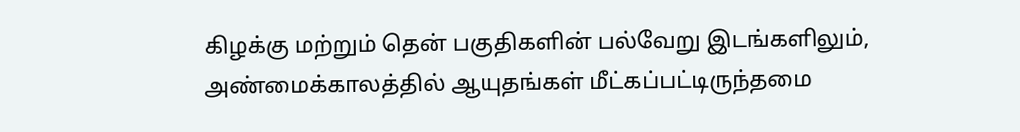கிழக்கு மற்றும் தென் பகுதிகளின் பல்வேறு இடங்களிலும், அண்மைக்காலத்தில் ஆயுதங்கள் மீட்கப்பட்டிருந்தமை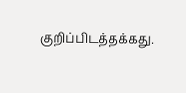குறிப்பிடத்தக்கது.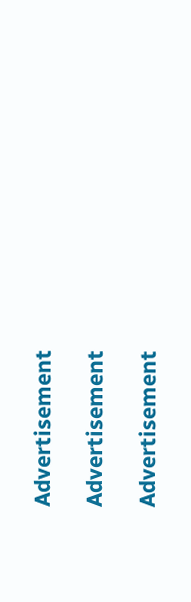Advertisement

Advertisement

Advertisement